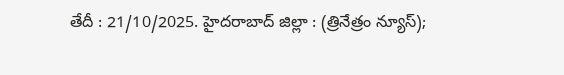తేదీ : 21/10/2025. హైదరాబాద్ జిల్లా : (త్రినేత్రం న్యూస్);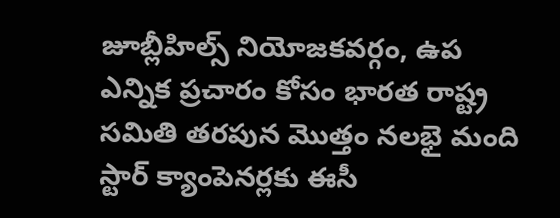జూబ్లీహిల్స్ నియోజకవర్గం, ఉప ఎన్నిక ప్రచారం కోసం భారత రాష్ట్ర సమితి తరపున మొత్తం నలభై మంది స్టార్ క్యాంపెనర్లకు ఈసీ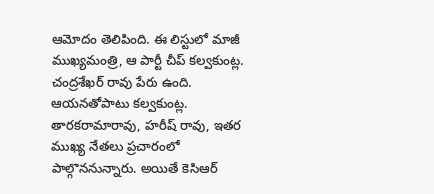ఆమోదం తెలిపింది. ఈ లిస్టులో మాజీ ముఖ్యమంత్రి, ఆ పార్టీ చీప్ కల్వకుంట్ల. చంద్రశేఖర్ రావు పేరు ఉంది. ఆయనతోపాటు కల్వకుంట్ల. తారకరామారావు, హరీష్ రావు, ఇతర ముఖ్య నేతలు ప్రచారంలో పాల్గొననున్నారు. అయితే కెసిఆర్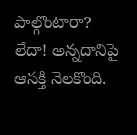పాల్గొంటారా? లేదా! అన్నదానిపై ఆసక్తి నెలకొంది.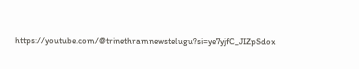https://youtube.com/@trinethramnewstelugu?si=ye7yjfC_JIZpSdox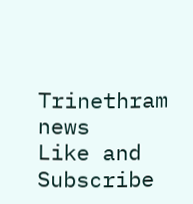Trinethram news
Like and Subscribe